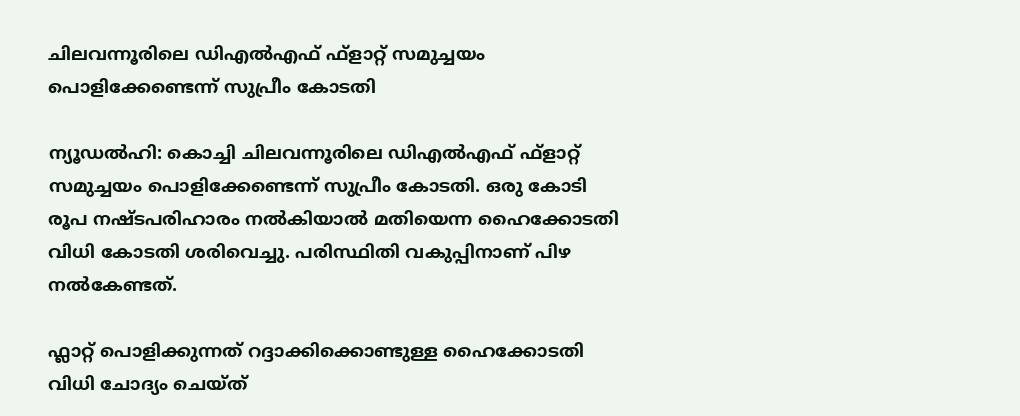ചിലവന്നൂരിലെ ഡിഎല്‍എഫ് ഫ്ളാറ്റ് സമുച്ചയം പൊളിക്കേണ്ടെന്ന് സുപ്രീം കോടതി

ന്യൂഡല്‍ഹി: കൊച്ചി ചിലവന്നൂരിലെ ഡിഎല്‍എഫ് ഫ്ളാറ്റ് സമുച്ചയം പൊളിക്കേണ്ടെന്ന് സുപ്രീം കോടതി. ഒരു കോടി രൂപ നഷ്ടപരിഹാരം നല്‍കിയാല്‍ മതിയെന്ന ഹൈക്കോടതി വിധി കോടതി ശരിവെച്ചു. പരിസ്ഥിതി വകുപ്പിനാണ് പിഴ നല്‍കേണ്ടത്.

ഫ്ലാറ്റ് പൊളിക്കുന്നത് റദ്ദാക്കിക്കൊണ്ടുള്ള ഹൈക്കോടതി വിധി ചോദ്യം ചെയ്ത്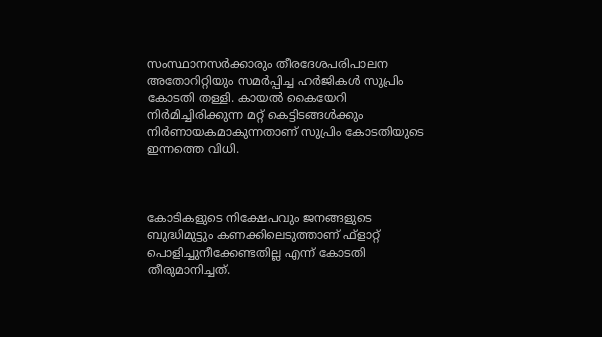സംസ്ഥാനസര്‍ക്കാരും തീരദേശപരിപാലന അതോറിറ്റിയും സമര്‍പ്പിച്ച ഹര്‍ജികള്‍ സുപ്രിം കോടതി തള്ളി. കായല്‍ കൈയേറി നിര്‍മിച്ചിരിക്കുന്ന മറ്റ് കെട്ടിടങ്ങള്‍ക്കും നിര്‍ണായകമാകുന്നതാണ് സുപ്രിം കോടതിയുടെ ഇന്നത്തെ വിധി.



കോടികളുടെ നിക്ഷേപവും ജനങ്ങളുടെ ബുദ്ധിമുട്ടും കണക്കിലെടുത്താണ് ഫ്ളാറ്റ് പൊളിച്ചുനീക്കേണ്ടതില്ല എന്ന് കോടതി തീരുമാനിച്ചത്.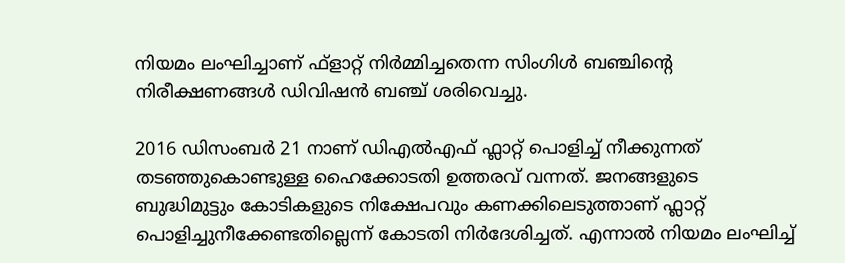നിയമം ലംഘിച്ചാണ് ഫ്ളാറ്റ് നിര്‍മ്മിച്ചതെന്ന സിംഗിള്‍ ബഞ്ചിന്‍റെ  നിരീക്ഷണങ്ങള്‍ ഡിവിഷന്‍ ബഞ്ച് ശരിവെച്ചു.

2016 ഡിസംബര്‍ 21 നാണ് ഡിഎല്‍എഫ് ഫ്ലാറ്റ് പൊളിച്ച്‌ നീക്കുന്നത് തടഞ്ഞുകൊണ്ടുള്ള ഹൈക്കോടതി ഉത്തരവ് വന്നത്. ജനങ്ങളുടെ ബുദ്ധിമുട്ടും കോടികളുടെ നിക്ഷേപവും കണക്കിലെടുത്താണ് ഫ്ലാറ്റ് പൊളിച്ചുനീക്കേണ്ടതില്ലെന്ന് കോടതി നിര്‍ദേശിച്ചത്. എന്നാല്‍ നിയമം ലംഘിച്ച്‌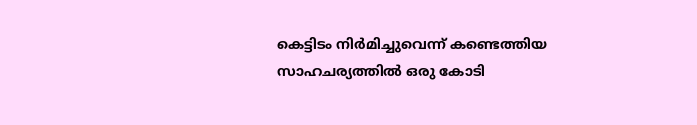കെട്ടിടം നിര്‍മിച്ചുവെന്ന് കണ്ടെത്തിയ സാഹചര്യത്തില്‍ ഒരു കോടി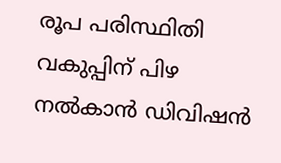രൂപ പരിസ്ഥിതി വകുപ്പിന് പിഴ നല്‍കാന്‍ ഡിവിഷന്‍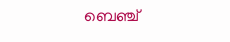ബെഞ്ച്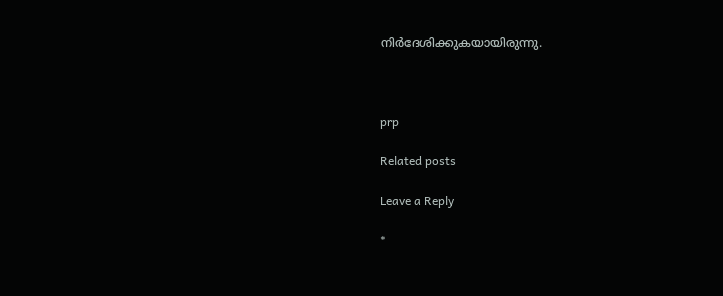നിര്‍ദേശിക്കുകയായിരുന്നു.



prp

Related posts

Leave a Reply

*